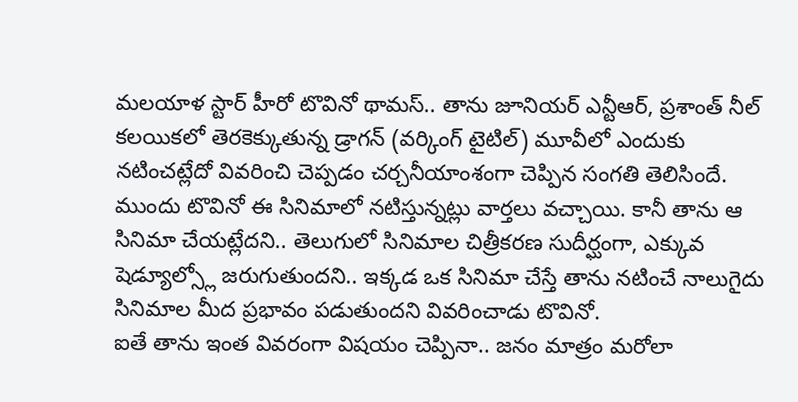మలయాళ స్టార్ హీరో టొవినో థామస్.. తాను జూనియర్ ఎన్టీఆర్, ప్రశాంత్ నీల్ కలయికలో తెరకెక్కుతున్న డ్రాగన్ (వర్కింగ్ టైటిల్) మూవీలో ఎందుకు నటించట్లేదో వివరించి చెప్పడం చర్చనీయాంశంగా చెప్పిన సంగతి తెలిసిందే. ముందు టొవినో ఈ సినిమాలో నటిస్తున్నట్లు వార్తలు వచ్చాయి. కానీ తాను ఆ సినిమా చేయట్లేదని.. తెలుగులో సినిమాల చిత్రీకరణ సుదీర్ఘంగా, ఎక్కువ షెడ్యూల్స్లో జరుగుతుందని.. ఇక్కడ ఒక సినిమా చేస్తే తాను నటించే నాలుగైదు సినిమాల మీద ప్రభావం పడుతుందని వివరించాడు టొవినో.
ఐతే తాను ఇంత వివరంగా విషయం చెప్పినా.. జనం మాత్రం మరోలా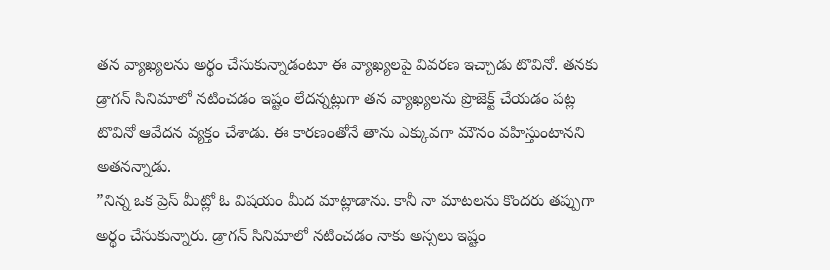తన వ్యాఖ్యలను అర్థం చేసుకున్నాడంటూ ఈ వ్యాఖ్యలపై వివరణ ఇచ్చాడు టొవినో. తనకు డ్రాగన్ సినిమాలో నటించడం ఇష్టం లేదన్నట్లుగా తన వ్యాఖ్యలను ప్రొజెక్ట్ చేయడం పట్ల టొవినో ఆవేదన వ్యక్తం చేశాడు. ఈ కారణంతోనే తాను ఎక్కువగా మౌనం వహిస్తుంటానని అతనన్నాడు.
”నిన్న ఒక ప్రెస్ మీట్లో ఓ విషయం మీద మాట్లాడాను. కానీ నా మాటలను కొందరు తప్పుగా అర్థం చేసుకున్నారు. డ్రాగన్ సినిమాలో నటించడం నాకు అస్సలు ఇష్టం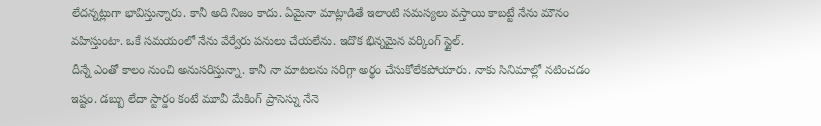లేదన్నట్లుగా భావిస్తున్నారు. కానీ అది నిజం కాదు. ఏమైనా మాట్లాడితే ఇలాంటి సమస్యలు వస్తాయి కాబట్టే నేను మౌనం వహిస్తుంటా. ఒకే సమయంలో నేను వేర్వేరు పనులు చేయలేను. ఇదొక భిన్నమైన వర్కింగ్ స్టైల్.
దీన్నే ఎంతో కాలం నుంచి అనుసరిస్తున్నా. కానీ నా మాటలను సరిగ్గా అర్థం చేసుకోలేకపోయారు. నాకు సినిమాల్లో నటించడం ఇష్టం. డబ్బు లేదా స్టార్డం కంటే మూవీ మేకింగ్ ప్రాసెస్ను నేనె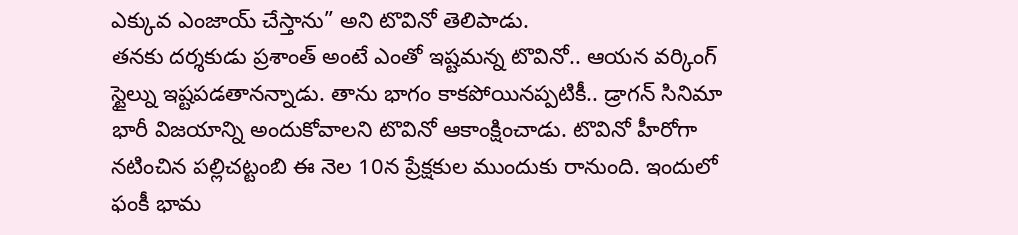ఎక్కువ ఎంజాయ్ చేస్తాను” అని టొవినో తెలిపాడు.
తనకు దర్శకుడు ప్రశాంత్ అంటే ఎంతో ఇష్టమన్న టొవినో.. ఆయన వర్కింగ్ స్టైల్ను ఇష్టపడతానన్నాడు. తాను భాగం కాకపోయినప్పటికీ.. డ్రాగన్ సినిమా భారీ విజయాన్ని అందుకోవాలని టొవినో ఆకాంక్షించాడు. టొవినో హీరోగా నటించిన పల్లిచట్టంబి ఈ నెల 10న ప్రేక్షకుల ముందుకు రానుంది. ఇందులో ఫంకీ భామ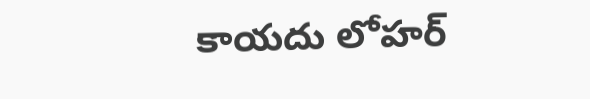కాయదు లోహర్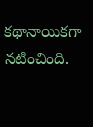కథానాయికగా నటించింది.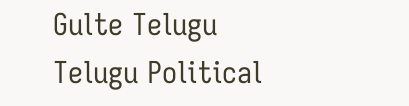Gulte Telugu Telugu Political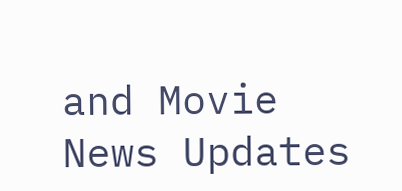and Movie News Updates